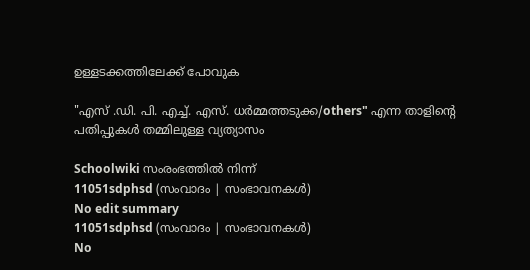ഉള്ളടക്കത്തിലേക്ക് പോവുക

"എസ് .ഡി. പി. എച്ച്. എസ്. ധർമ്മത്തടുക്ക/others" എന്ന താളിന്റെ പതിപ്പുകൾ തമ്മിലുള്ള വ്യത്യാസം

Schoolwiki സംരംഭത്തിൽ നിന്ന്
11051sdphsd (സംവാദം | സംഭാവനകൾ)
No edit summary
11051sdphsd (സംവാദം | സംഭാവനകൾ)
No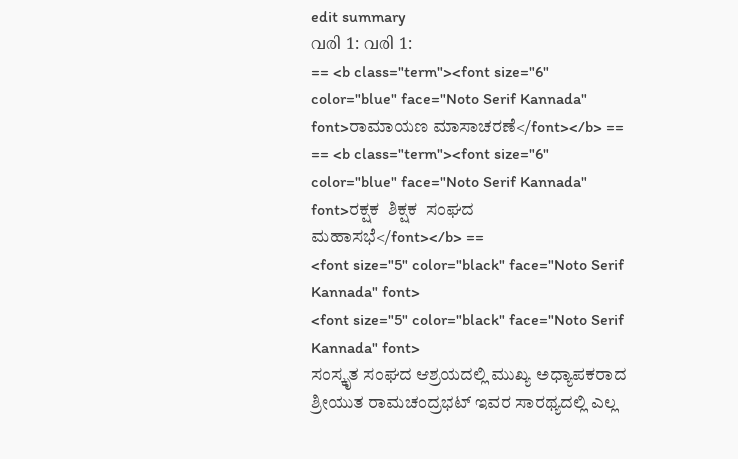edit summary
വരി 1: വരി 1:
== <b class="term"><font size="6" color="blue" face="Noto Serif Kannada" font>ರಾಮಾಯಣ ಮಾಸಾಚರಣೆ</font></b> ==
== <b class="term"><font size="6" color="blue" face="Noto Serif Kannada" font>ರಕ್ಷಕ  ಶಿಕ್ಷಕ  ಸಂಘದ  ಮಹಾಸಭೆ</font></b> ==
<font size="5" color="black" face="Noto Serif Kannada" font>
<font size="5" color="black" face="Noto Serif Kannada" font>
ಸಂಸ್ಕೃತ ಸಂಘದ ಆಶ್ರಯದಲ್ಲಿ ಮುಖ್ಯ ಅಧ್ಯಾಪಕರಾದ ಶ್ರೀಯುತ ರಾಮಚಂದ್ರಭಟ್ ಇವರ ಸಾರಥ್ಯದಲ್ಲಿ ಎಲ್ಲ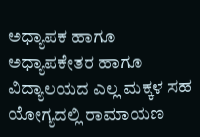ಅಧ್ಯಾಪಕ ಹಾಗೂ ಅಧ್ಯಾಪಕೇತರ ಹಾಗೂ ವಿದ್ಯಾಲಯದ ಎಲ್ಲ ಮಕ್ಕಳ ಸಹ ಯೋಗ್ಯದಲ್ಲಿ ರಾಮಾಯಣ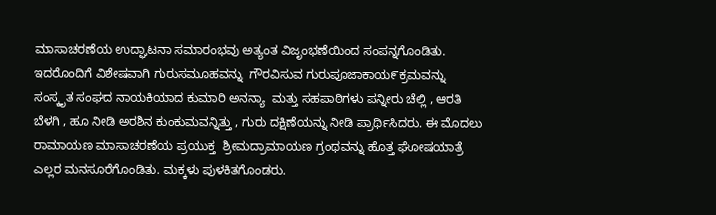ಮಾಸಾಚರಣೆಯ ಉದ್ಘಾಟನಾ ಸಮಾರಂಭವು ಅತ್ಯಂತ ವಿಜೃಂಭಣೆಯಿಂದ ಸಂಪನ್ನಗೊಂಡಿತು. ಇದರೊಂದಿಗೆ ವಿಶೇಷವಾಗಿ ಗುರುಸಮೂಹವನ್ನು  ಗೌರವಿಸುವ ಗುರುಪೂಜಾಕಾಯ೯ಕ್ರಮವನ್ನು  ಸಂಸ್ಕೃತ ಸಂಘದ ನಾಯಕಿಯಾದ ಕುಮಾರಿ ಅನನ್ಯಾ  ಮತ್ತು ಸಹಪಾಠಿಗಳು ಪನ್ನೀರು ಚೆಲ್ಲಿ , ಆರತಿ ಬೆಳಗಿ , ಹೂ ನೀಡಿ ಅರಶಿನ ಕುಂಕುಮವನ್ನಿತ್ತು , ಗುರು ದಕ್ಷಿಣೆಯನ್ನು ನೀಡಿ ಪ್ರಾರ್ಥಿಸಿದರು. ಈ ಮೊದಲು ರಾಮಾಯಣ ಮಾಸಾಚರಣೆಯ ಪ್ರಯುಕ್ತ  ಶ್ರೀಮದ್ರಾಮಾಯಣ ಗ್ರಂಥವನ್ನು ಹೊತ್ತ ಘೋಷಯಾತ್ರೆ ಎಲ್ಲರ ಮನಸೂರೆಗೊಂಡಿತು. ಮಕ್ಕಳು ಪುಳಕಿತಗೊಂಡರು.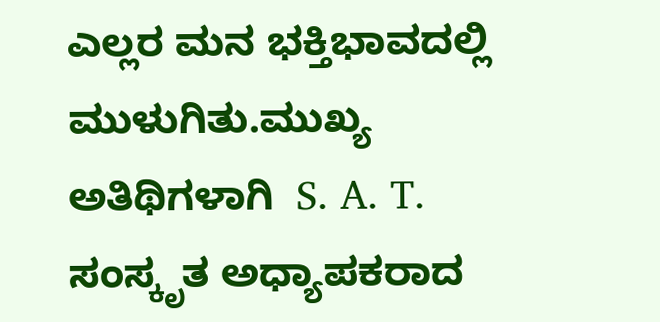ಎಲ್ಲರ ಮನ ಭಕ್ತಿಭಾವದಲ್ಲಿ ಮುಳುಗಿತು.ಮುಖ್ಯ ಅತಿಥಿಗಳಾಗಿ  S. A. T. ಸಂಸ್ಕೃತ ಅಧ್ಯಾಪಕರಾದ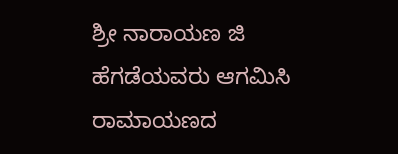ಶ್ರೀ ನಾರಾಯಣ ಜಿ ಹೆಗಡೆಯವರು ಆಗಮಿಸಿ ರಾಮಾಯಣದ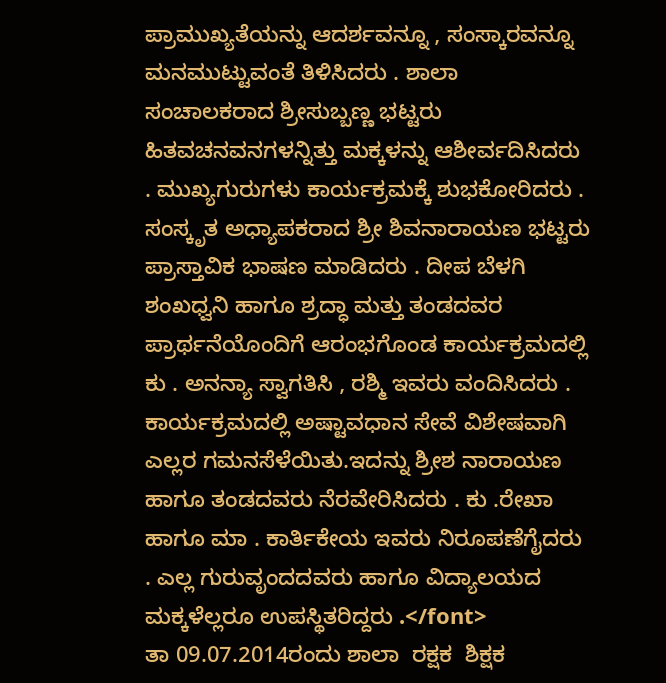ಪ್ರಾಮುಖ್ಯತೆಯನ್ನು ಆದರ್ಶವನ್ನೂ , ಸಂಸ್ಕಾರವನ್ನೂ ಮನಮುಟ್ಟುವಂತೆ ತಿಳಿಸಿದರು . ಶಾಲಾ ಸಂಚಾಲಕರಾದ ಶ್ರೀಸುಬ್ಬಣ್ಣ ಭಟ್ಟರು ಹಿತವಚನವನಗಳನ್ನಿತ್ತು ಮಕ್ಕಳನ್ನು ಆಶೀರ್ವದಿಸಿದರು . ಮುಖ್ಯಗುರುಗಳು ಕಾರ್ಯಕ್ರಮಕ್ಕೆ ಶುಭಕೋರಿದರು . ಸಂಸ್ಕೃತ ಅಧ್ಯಾಪಕರಾದ ಶ್ರೀ ಶಿವನಾರಾಯಣ ಭಟ್ಟರು ಪ್ರಾಸ್ತಾವಿಕ ಭಾಷಣ ಮಾಡಿದರು . ದೀಪ ಬೆಳಗಿ ಶಂಖಧ್ವನಿ ಹಾಗೂ ಶ್ರದ್ಧಾ ಮತ್ತು ತಂಡದವರ ಪ್ರಾರ್ಥನೆಯೊಂದಿಗೆ ಆರಂಭಗೊಂಡ ಕಾರ್ಯಕ್ರಮದಲ್ಲಿ ಕು . ಅನನ್ಯಾ ಸ್ವಾಗತಿಸಿ , ರಶ್ಮಿ ಇವರು ವಂದಿಸಿದರು . ಕಾರ್ಯಕ್ರಮದಲ್ಲಿ ಅಷ್ಟಾವಧಾನ ಸೇವೆ ವಿಶೇಷವಾಗಿ ಎಲ್ಲರ ಗಮನಸೆಳೆಯಿತು.ಇದನ್ನು ಶ್ರೀಶ ನಾರಾಯಣ ಹಾಗೂ ತಂಡದವರು ನೆರವೇರಿಸಿದರು . ಕು .ರೇಖಾ ಹಾಗೂ ಮಾ . ಕಾರ್ತಿಕೇಯ ಇವರು ನಿರೂಪಣೆಗೈದರು . ಎಲ್ಲ ಗುರುವೃಂದದವರು ಹಾಗೂ ವಿದ್ಯಾಲಯದ ಮಕ್ಕಳೆಲ್ಲರೂ ಉಪಸ್ಥಿತರಿದ್ದರು .</font>
ತಾ 09.07.2014ರಂದು ಶಾಲಾ  ರಕ್ಷಕ  ಶಿಕ್ಷಕ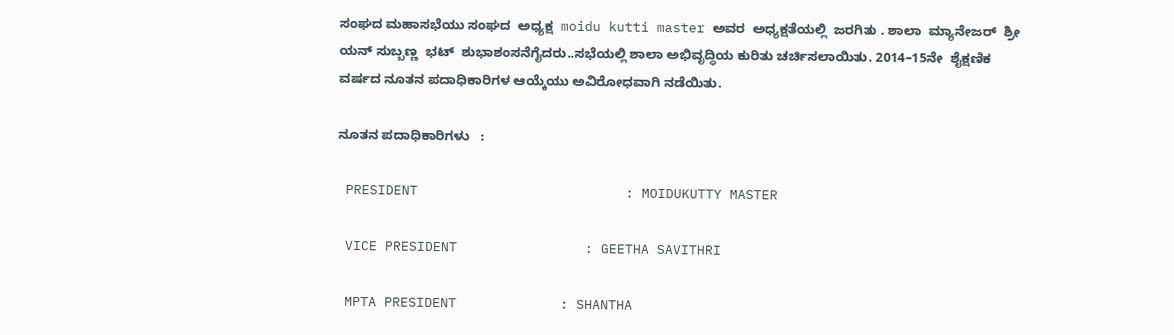ಸಂಘದ ಮಹಾಸಭೆಯು ಸಂಘದ  ಅಧ್ಯಕ್ಷ  moidu kutti master ಅವರ  ಅಧ್ಯಕ್ಷತೆಯಲ್ಲಿ  ಜರಗಿತು . ಶಾಲಾ  ಮ್ಯಾನೇಜರ್  ಶ್ರೀ ಯನ್ ಸುಬ್ಬಣ್ಣ  ಭಟ್  ಶುಭಾಶಂಸನೆಗೈದರು..ಸಭೆಯಲ್ಲಿ ಶಾಲಾ ಅಭಿವೃದ್ಧಿಯ ಕುರಿತು ಚರ್ಚಿಸಲಾಯಿತು. 2014–15ನೇ  ಶೈಕ್ಷಣಿಕ
ವರ್ಷದ ನೂತನ ಪದಾಧಿಕಾರಿಗಳ ಆಯ್ಕೆಯು ಅವಿರೋಧವಾಗಿ ನಡೆಯಿತು.

ನೂತನ ಪದಾಧಿಕಾರಿಗಳು   :

 PRESIDENT                          : MOIDUKUTTY MASTER

 VICE PRESIDENT                : GEETHA SAVITHRI

 MPTA PRESIDENT             : SHANTHA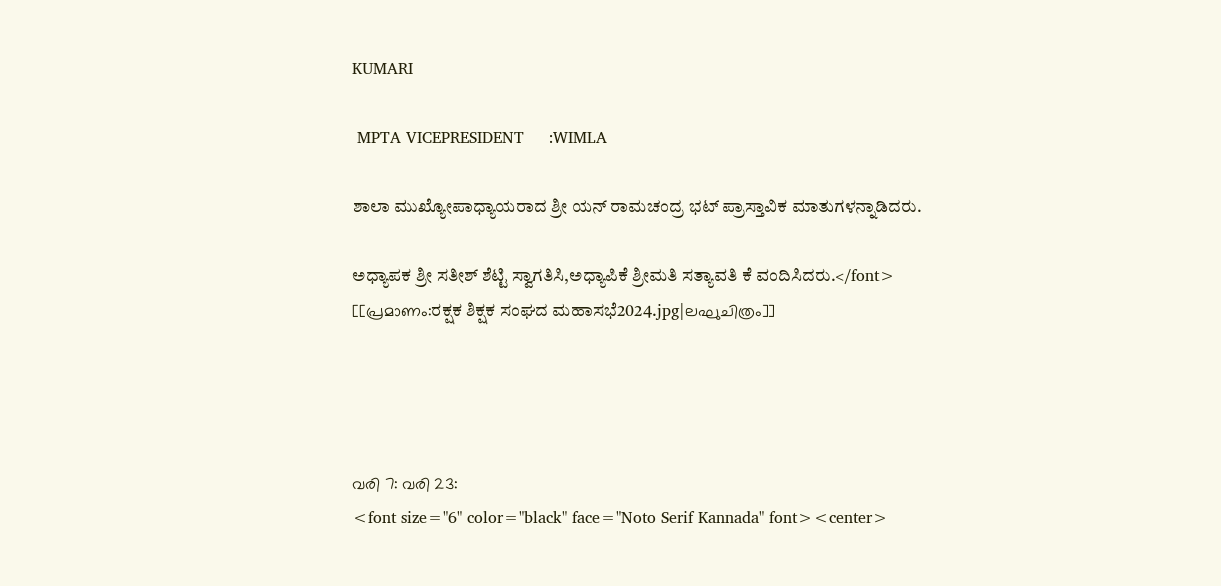KUMARI

 MPTA VICEPRESIDENT     :WIMLA

ಶಾಲಾ ಮುಖ್ಯೋಪಾಧ್ಯಾಯರಾದ ಶ್ರೀ ಯನ್ ರಾಮಚಂದ್ರ ಭಟ್ ಪ್ರಾಸ್ತಾವಿಕ ಮಾತುಗಳನ್ನಾಡಿದರು.

ಅಧ್ಯಾಪಕ ಶ್ರೀ ಸತೀಶ್ ಶೆಟ್ಟಿ ಸ್ವಾಗತಿಸಿ,ಅಧ್ಯಾಪಿಕೆ ಶ್ರೀಮತಿ ಸತ್ಯಾವತಿ ಕೆ ವಂದಿಸಿದರು.</font>
[[പ്രമാണം:ರಕ್ಷಕ ಶಿಕ್ಷಕ ಸಂಘದ ಮಹಾಸಭೆ2024.jpg|ലഘുചിത്രം]]




വരി 7: വരി 23:
<font size="6" color="black" face="Noto Serif Kannada" font><center>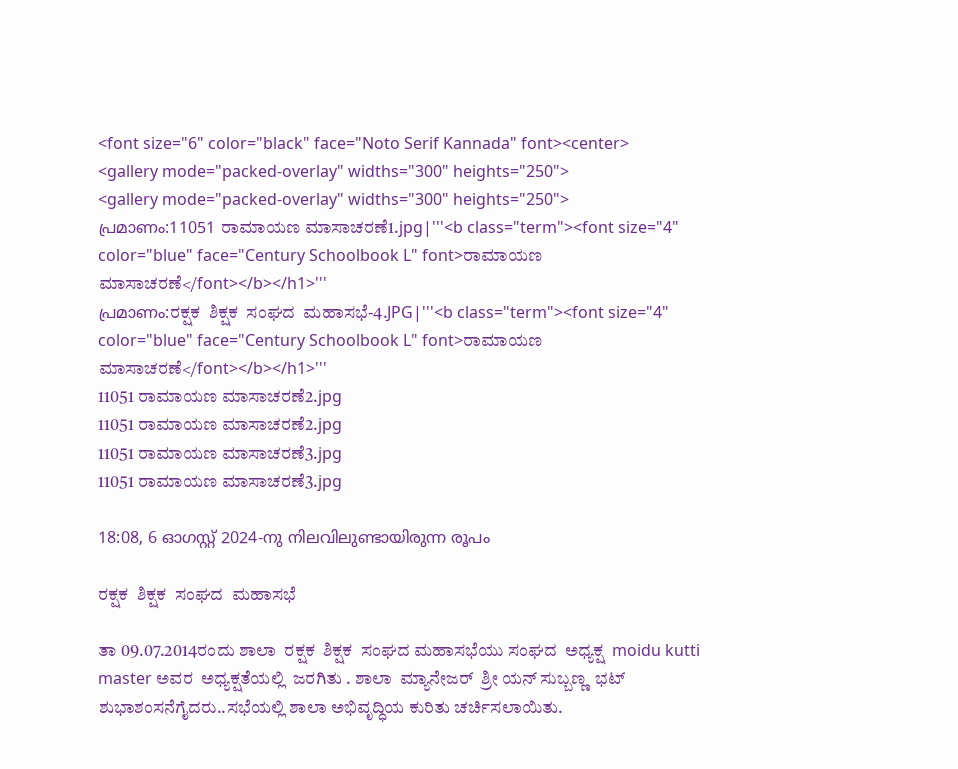<font size="6" color="black" face="Noto Serif Kannada" font><center>
<gallery mode="packed-overlay" widths="300" heights="250">
<gallery mode="packed-overlay" widths="300" heights="250">
പ്രമാണം:11051 ರಾಮಾಯಣ ಮಾಸಾಚರಣೆ1.jpg|'''<b class="term"><font size="4" color="blue" face="Century Schoolbook L" font>ರಾಮಾಯಣ ಮಾಸಾಚರಣೆ</font></b></h1>'''
പ്രമാണം:ರಕ್ಷಕ  ಶಿಕ್ಷಕ  ಸಂಘದ  ಮಹಾಸಭೆ-4.JPG|'''<b class="term"><font size="4" color="blue" face="Century Schoolbook L" font>ರಾಮಾಯಣ ಮಾಸಾಚರಣೆ</font></b></h1>'''
11051 ರಾಮಾಯಣ ಮಾಸಾಚರಣೆ2.jpg
11051 ರಾಮಾಯಣ ಮಾಸಾಚರಣೆ2.jpg
11051 ರಾಮಾಯಣ ಮಾಸಾಚರಣೆ3.jpg
11051 ರಾಮಾಯಣ ಮಾಸಾಚರಣೆ3.jpg

18:08, 6 ഓഗസ്റ്റ് 2024-നു നിലവിലുണ്ടായിരുന്ന രൂപം

ರಕ್ಷಕ  ಶಿಕ್ಷಕ  ಸಂಘದ  ಮಹಾಸಭೆ

ತಾ 09.07.2014ರಂದು ಶಾಲಾ  ರಕ್ಷಕ  ಶಿಕ್ಷಕ  ಸಂಘದ ಮಹಾಸಭೆಯು ಸಂಘದ  ಅಧ್ಯಕ್ಷ  moidu kutti master ಅವರ  ಅಧ್ಯಕ್ಷತೆಯಲ್ಲಿ  ಜರಗಿತು . ಶಾಲಾ  ಮ್ಯಾನೇಜರ್  ಶ್ರೀ ಯನ್ ಸುಬ್ಬಣ್ಣ  ಭಟ್  ಶುಭಾಶಂಸನೆಗೈದರು..ಸಭೆಯಲ್ಲಿ ಶಾಲಾ ಅಭಿವೃದ್ಧಿಯ ಕುರಿತು ಚರ್ಚಿಸಲಾಯಿತು.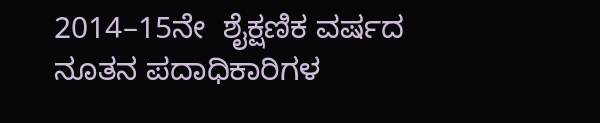2014–15ನೇ  ಶೈಕ್ಷಣಿಕ ವರ್ಷದ ನೂತನ ಪದಾಧಿಕಾರಿಗಳ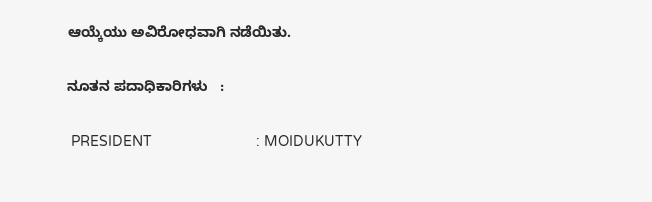ಆಯ್ಕೆಯು ಅವಿರೋಧವಾಗಿ ನಡೆಯಿತು.

ನೂತನ ಪದಾಧಿಕಾರಿಗಳು   :

 PRESIDENT                          : MOIDUKUTTY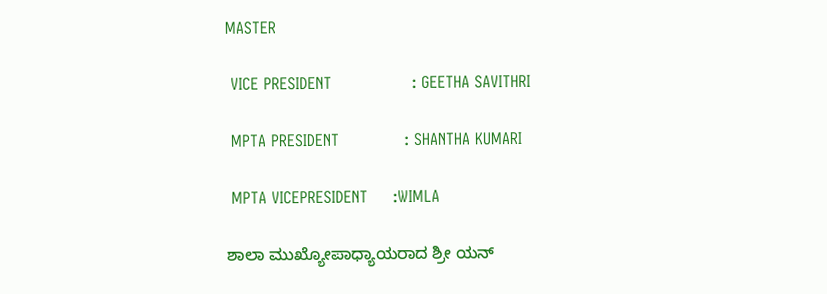MASTER

 VICE PRESIDENT                : GEETHA SAVITHRI

 MPTA PRESIDENT             : SHANTHA KUMARI

 MPTA VICEPRESIDENT     :WIMLA

ಶಾಲಾ ಮುಖ್ಯೋಪಾಧ್ಯಾಯರಾದ ಶ್ರೀ ಯನ್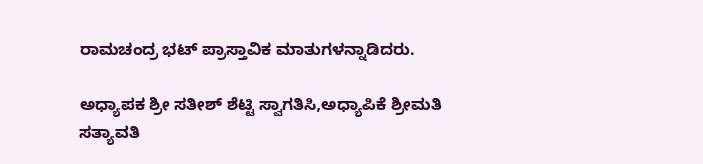ರಾಮಚಂದ್ರ ಭಟ್ ಪ್ರಾಸ್ತಾವಿಕ ಮಾತುಗಳನ್ನಾಡಿದರು.

ಅಧ್ಯಾಪಕ ಶ್ರೀ ಸತೀಶ್ ಶೆಟ್ಟಿ ಸ್ವಾಗತಿಸಿ,ಅಧ್ಯಾಪಿಕೆ ಶ್ರೀಮತಿ ಸತ್ಯಾವತಿ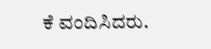ಕೆ ವಂದಿಸಿದರು.